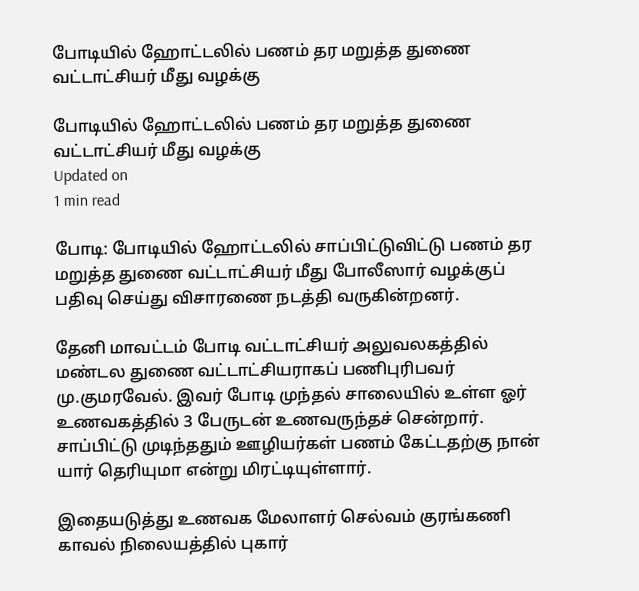போடியில் ஹோட்டலில் பணம் தர மறுத்த துணை வட்டாட்சியர் மீது வழக்கு

போடியில் ஹோட்டலில் பணம் தர மறுத்த துணை வட்டாட்சியர் மீது வழக்கு
Updated on
1 min read

போடி: போடியில் ஹோட்டலில் சாப்பிட்டுவிட்டு பணம் தர மறுத்த துணை வட்டாட்சியர் மீது போலீஸார் வழக்குப் பதிவு செய்து விசாரணை நடத்தி வருகின்றனர்.

தேனி மாவட்டம் போடி வட்டாட்சியர் அலுவலகத்தில் மண்டல துணை வட்டாட்சியராகப் பணிபுரிபவர் மு.குமரவேல். இவர் போடி முந்தல் சாலையில் உள்ள ஓர் உணவகத்தில் 3 பேருடன் உணவருந்தச் சென்றார். சாப்பிட்டு முடிந்ததும் ஊழியர்கள் பணம் கேட்டதற்கு நான் யார் தெரியுமா என்று மிரட்டியுள்ளார்.

இதையடுத்து உணவக மேலாளர் செல்வம் குரங்கணி காவல் நிலையத்தில் புகார்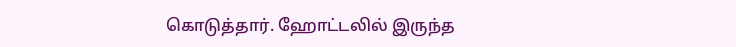கொடுத்தார். ஹோட்டலில் இருந்த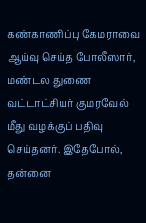கண்காணிப்பு கேமராவை ஆய்வு செய்த போலீஸார், மண்டல துணை வட்டாட்சியர் குமரவேல் மீது வழக்குப் பதிவு செய்தனர். இதேபோல், தன்னை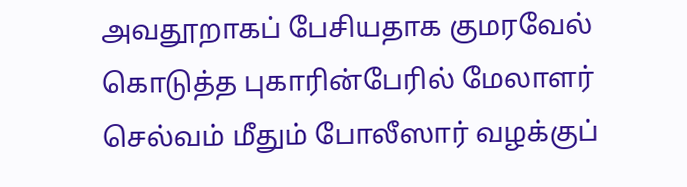அவதூறாகப் பேசியதாக குமரவேல் கொடுத்த புகாரின்பேரில் மேலாளர் செல்வம் மீதும் போலீஸார் வழக்குப்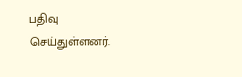பதிவு செய்துள்ளனர்.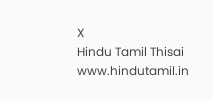X
Hindu Tamil Thisai
www.hindutamil.in